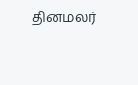தினமலர்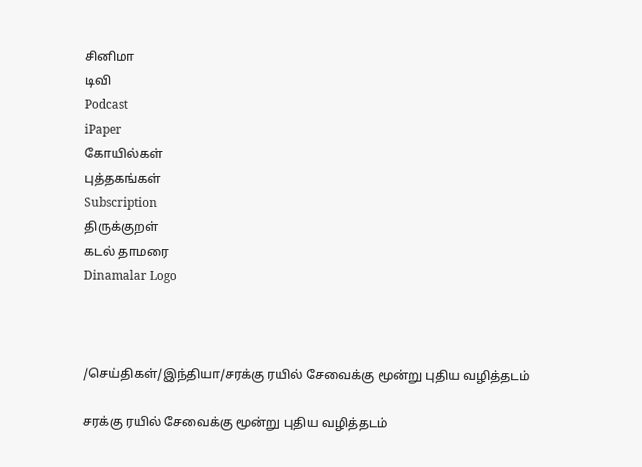சினிமா
டிவி
Podcast
iPaper
கோயில்கள்
புத்தகங்கள்
Subscription
திருக்குறள்
கடல் தாமரை
Dinamalar Logo



/செய்திகள்/இந்தியா/சரக்கு ரயில் சேவைக்கு மூன்று புதிய வழித்தடம்

சரக்கு ரயில் சேவைக்கு மூன்று புதிய வழித்தடம்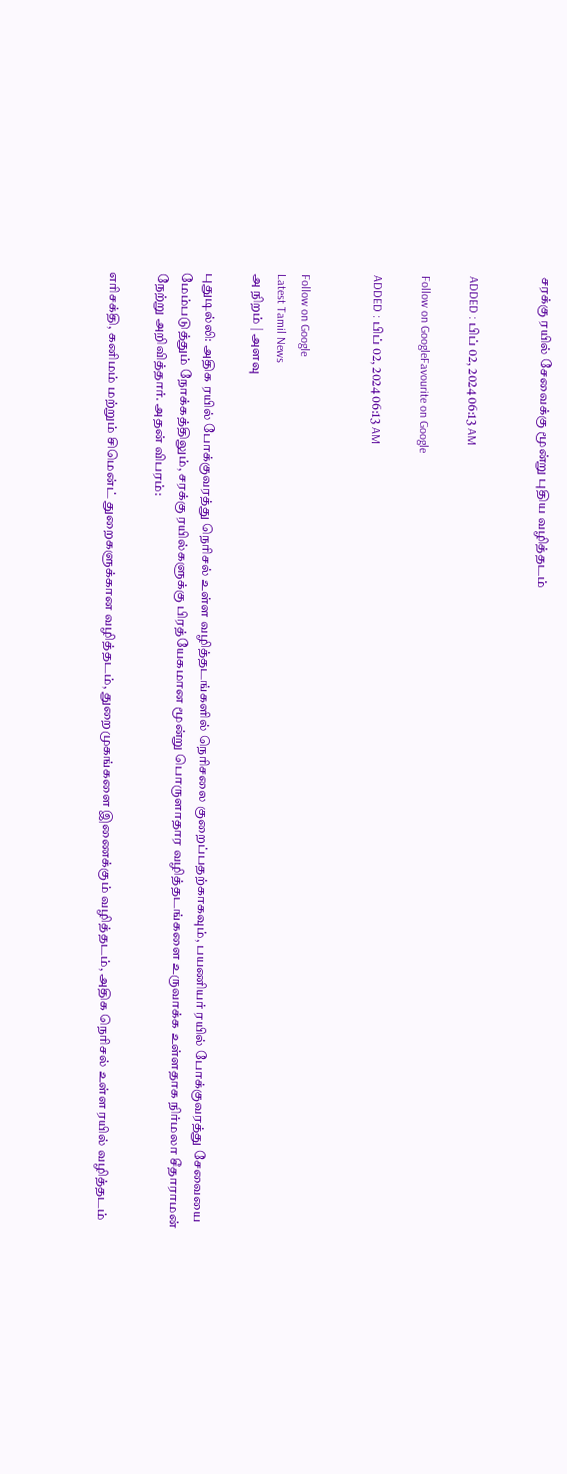சரக்கு ரயில் சேவைக்கு மூன்று புதிய வழித்தடம்


ADDED : பிப் 02, 2024 06:13 AM

Follow on GoogleFavourite on Google

ADDED : பிப் 02, 2024 06:13 AM


Follow on Google
Latest Tamil News
அ நிறம் | அளவு

புதுடில்லி: அதிக ரயில் போக்குவரத்து நெரிசல் உள்ள வழித்தடங்களில் நெரிசலை குறைப்பதற்காகவும், பயணியர் ரயில் போக்குவரத்து சேவையை மேம்படுத்தும் நோக்கத்திலும், சரக்கு ரயில்களுக்கு பிரத்யேகமான மூன்று பொருளாதார வழித்தடங்களை உருவாக்க உள்ளதாக நிர்மலா சீதாராமன் நேற்று அறிவித்தார். அதன் விபரம்:

எரிசக்தி, கனிமம் மற்றும் சிமென்ட் துறைகளுக்கான வழித்தடம், துறைமுகங்களை இணைக்கும் வழித்தடம், அதிக நெரிசல் உள்ள ரயில் வழித்தடம்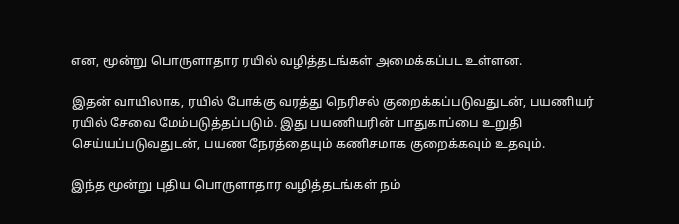என, மூன்று பொருளாதார ரயில் வழித்தடங்கள் அமைக்கப்பட உள்ளன.

இதன் வாயிலாக, ரயில் போக்கு வரத்து நெரிசல் குறைக்கப்படுவதுடன், பயணியர் ரயில் சேவை மேம்படுத்தப்படும். இது பயணியரின் பாதுகாப்பை உறுதி செய்யப்படுவதுடன், பயண நேரத்தையும் கணிசமாக குறைக்கவும் உதவும்.

இந்த மூன்று புதிய பொருளாதார வழித்தடங்கள் நம்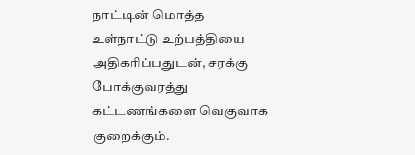நாட்டின் மொத்த உள்நாட்டு உற்பத்தியை அதிகரிப்பதுடன், சரக்கு போக்குவரத்து கட்டணங்களை வெகுவாக குறைக்கும்.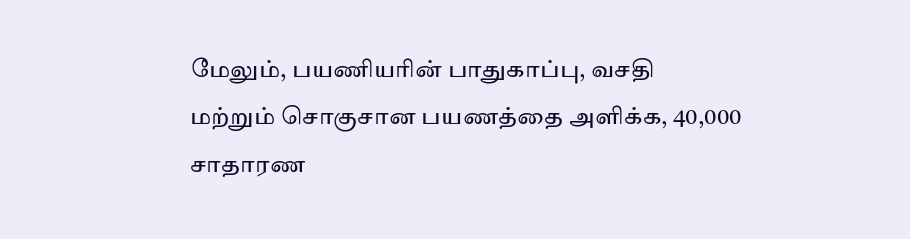மேலும், பயணியரின் பாதுகாப்பு, வசதி மற்றும் சொகுசான பயணத்தை அளிக்க, 40,000 சாதாரண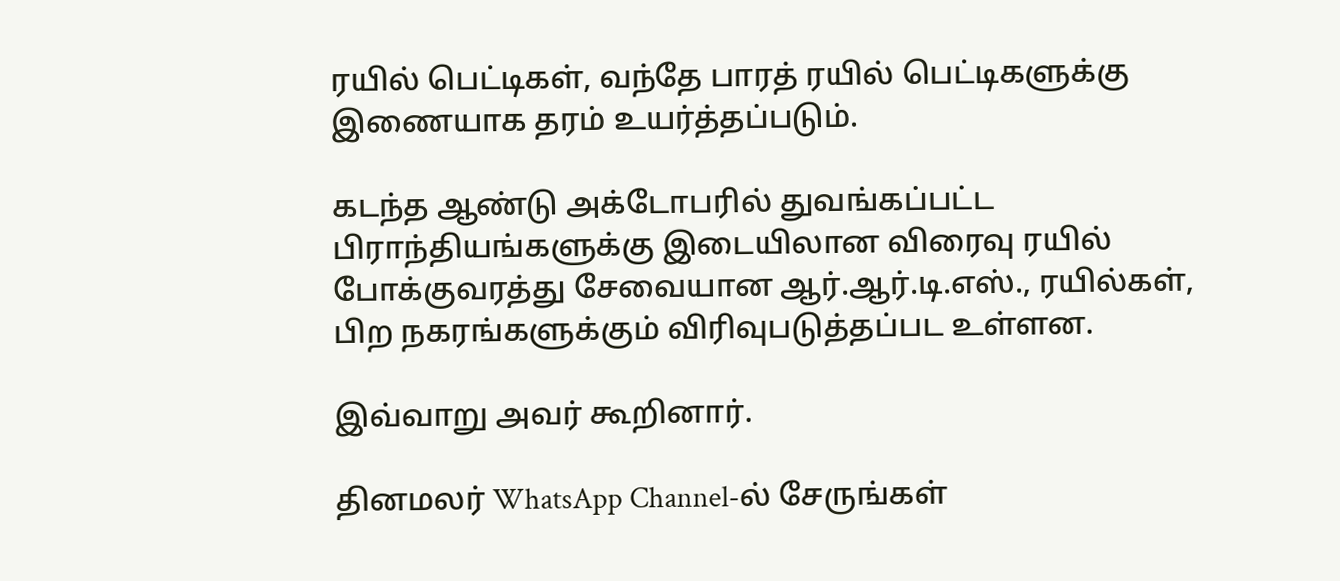ரயில் பெட்டிகள், வந்தே பாரத் ரயில் பெட்டிகளுக்கு இணையாக தரம் உயர்த்தப்படும்.

கடந்த ஆண்டு அக்டோபரில் துவங்கப்பட்ட பிராந்தியங்களுக்கு இடையிலான விரைவு ரயில் போக்குவரத்து சேவையான ஆர்.ஆர்.டி.எஸ்., ரயில்கள், பிற நகரங்களுக்கும் விரிவுபடுத்தப்பட உள்ளன.

இவ்வாறு அவர் கூறினார்.

தினமலர் WhatsApp Channel-ல் சேருங்கள்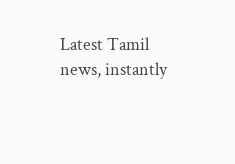Latest Tamil news, instantly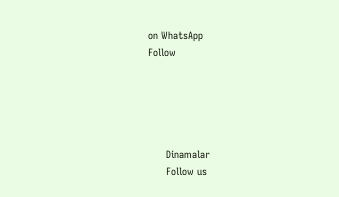on WhatsApp
Follow





      Dinamalar
      Follow us